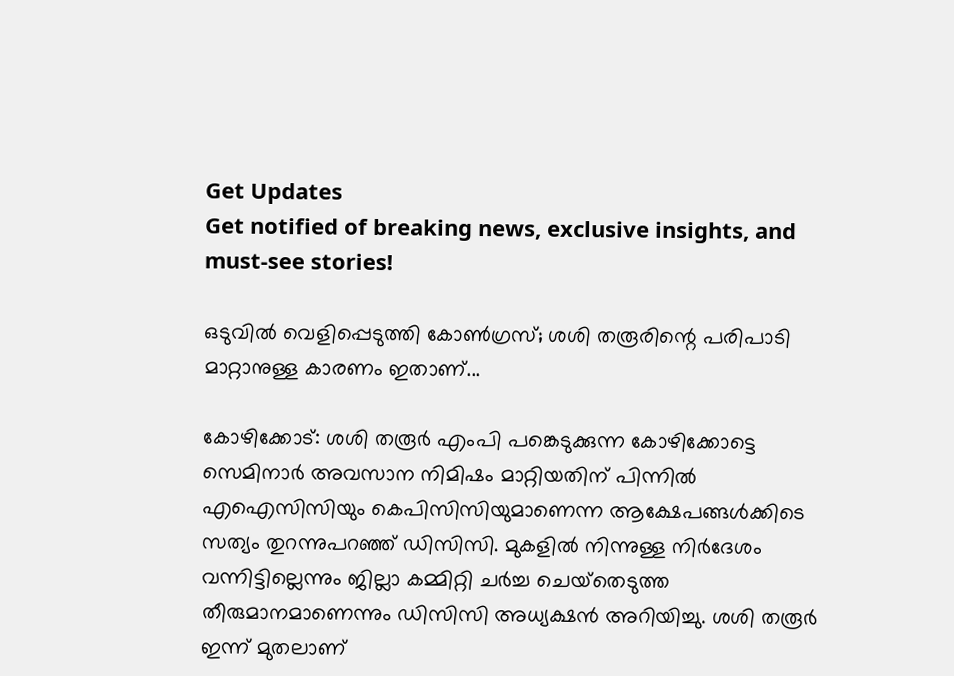Get Updates
Get notified of breaking news, exclusive insights, and must-see stories!

ഒടുവില്‍ വെളിപ്പെടുത്തി കോണ്‍ഗ്രസ്; ശശി തരൂരിന്റെ പരിപാടി മാറ്റാനുള്ള കാരണം ഇതാണ്...

കോഴിക്കോട്: ശശി തരൂര്‍ എംപി പങ്കെടുക്കുന്ന കോഴിക്കോട്ടെ സെമിനാര്‍ അവസാന നിമിഷം മാറ്റിയതിന് പിന്നില്‍ എഐസിസിയും കെപിസിസിയുമാണെന്ന ആക്ഷേപങ്ങള്‍ക്കിടെ സത്യം തുറന്നുപറഞ്ഞ് ഡിസിസി. മുകളില്‍ നിന്നുള്ള നിര്‍ദേശം വന്നിട്ടില്ലെന്നും ജില്ലാ കമ്മിറ്റി ചര്‍ച്ച ചെയ്‌തെടുത്ത തീരുമാനമാണെന്നും ഡിസിസി അധ്യക്ഷന്‍ അറിയിച്ചു. ശശി തരൂര്‍ ഇന്ന് മുതലാണ്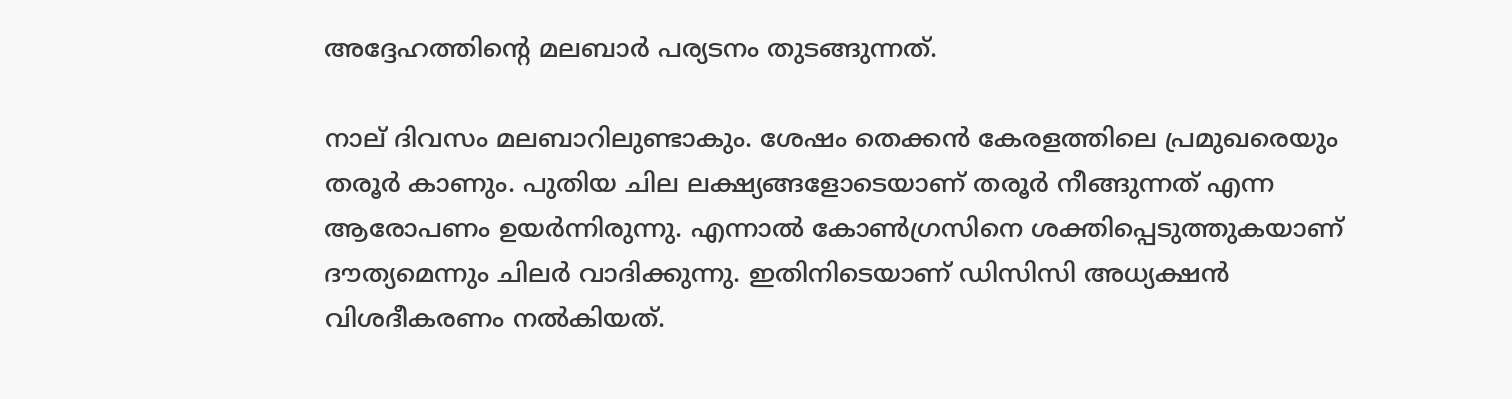അദ്ദേഹത്തിന്റെ മലബാര്‍ പര്യടനം തുടങ്ങുന്നത്.

നാല് ദിവസം മലബാറിലുണ്ടാകും. ശേഷം തെക്കന്‍ കേരളത്തിലെ പ്രമുഖരെയും തരൂര്‍ കാണും. പുതിയ ചില ലക്ഷ്യങ്ങളോടെയാണ് തരൂര്‍ നീങ്ങുന്നത് എന്ന ആരോപണം ഉയര്‍ന്നിരുന്നു. എന്നാല്‍ കോണ്‍ഗ്രസിനെ ശക്തിപ്പെടുത്തുകയാണ് ദൗത്യമെന്നും ചിലര്‍ വാദിക്കുന്നു. ഇതിനിടെയാണ് ഡിസിസി അധ്യക്ഷന്‍ വിശദീകരണം നല്‍കിയത്.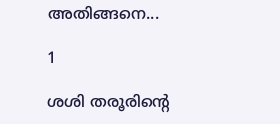അതിങ്ങനെ...

1

ശശി തരൂരിന്റെ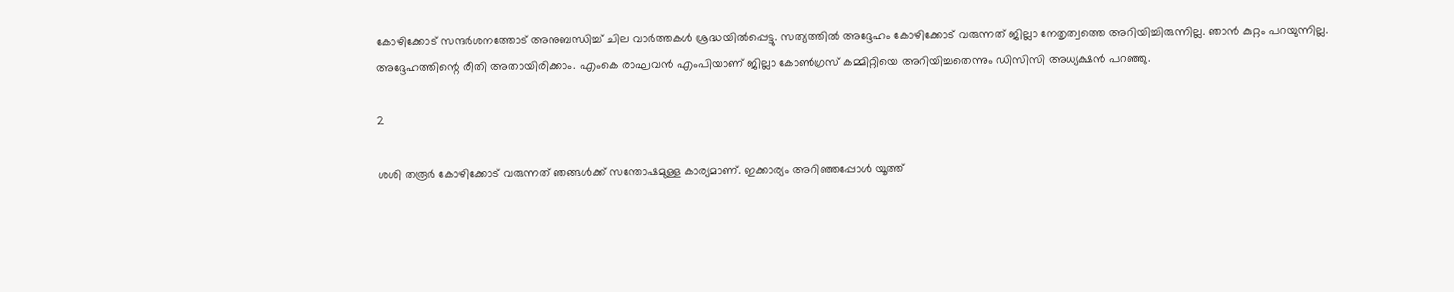കോഴിക്കോട് സന്ദര്‍ശനത്തോട് അനുബന്ധിച്ച് ചില വാര്‍ത്തകള്‍ ശ്രദ്ധയില്‍പ്പെട്ടു. സത്യത്തില്‍ അദ്ദേഹം കോഴിക്കോട് വരുന്നത് ജില്ലാ നേതൃത്വത്തെ അറിയിച്ചിരുന്നില്ല. ഞാന്‍ കുറ്റം പറയുന്നില്ല. അദ്ദേഹത്തിന്റെ രീതി അതായിരിക്കാം. എംകെ രാഘവന്‍ എംപിയാണ് ജില്ലാ കോണ്‍ഗ്രസ് കമ്മിറ്റിയെ അറിയിച്ചതെന്നും ഡിസിസി അധ്യക്ഷന്‍ പറഞ്ഞു.

2

ശശി തരൂര്‍ കോഴിക്കോട് വരുന്നത് ഞങ്ങള്‍ക്ക് സന്തോഷമുള്ള കാര്യമാണ്. ഇക്കാര്യം അറിഞ്ഞപ്പോള്‍ യൂത്ത്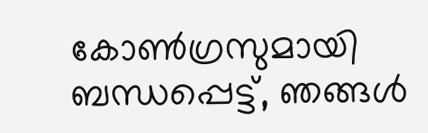കോണ്‍ഗ്രസുമായി ബന്ധപ്പെട്ട്, ഞങ്ങള്‍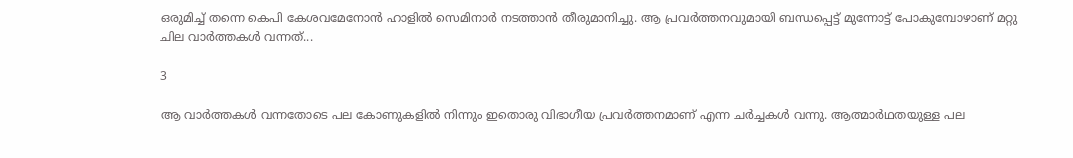ഒരുമിച്ച് തന്നെ കെപി കേശവമേനോന്‍ ഹാളില്‍ സെമിനാര്‍ നടത്താന്‍ തീരുമാനിച്ചു. ആ പ്രവര്‍ത്തനവുമായി ബന്ധപ്പെട്ട് മുന്നോട്ട് പോകുമ്പോഴാണ് മറ്റു ചില വാര്‍ത്തകള്‍ വന്നത്...

3

ആ വാര്‍ത്തകള്‍ വന്നതോടെ പല കോണുകളില്‍ നിന്നും ഇതൊരു വിഭാഗീയ പ്രവര്‍ത്തനമാണ് എന്ന ചര്‍ച്ചകള്‍ വന്നു. ആത്മാര്‍ഥതയുള്ള പല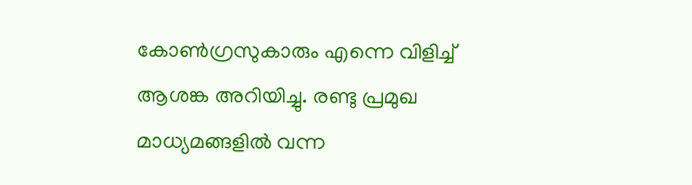കോണ്‍ഗ്രസുകാരും എന്നെ വിളിച്ച് ആശങ്ക അറിയിച്ചു. രണ്ടു പ്രമുഖ മാധ്യമങ്ങളില്‍ വന്ന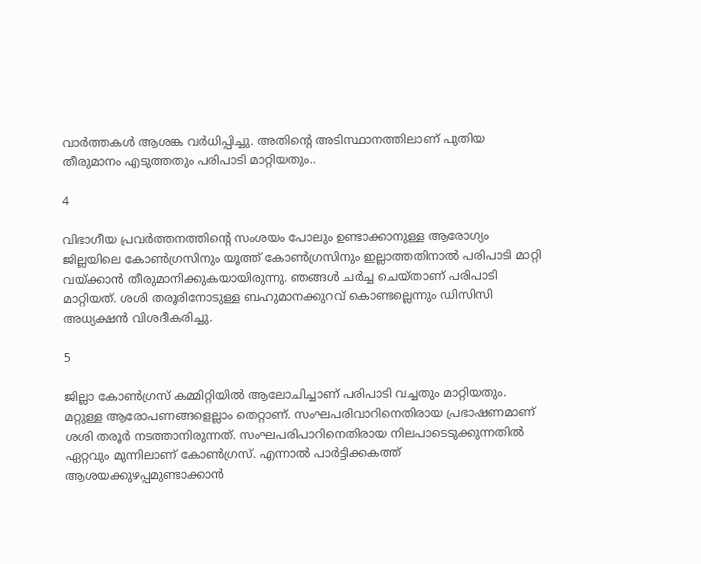വാര്‍ത്തകള്‍ ആശങ്ക വര്‍ധിപ്പിച്ചു. അതിന്റെ അടിസ്ഥാനത്തിലാണ് പുതിയ തീരുമാനം എടുത്തതും പരിപാടി മാറ്റിയതും..

4

വിഭാഗീയ പ്രവര്‍ത്തനത്തിന്റെ സംശയം പോലും ഉണ്ടാക്കാനുള്ള ആരോഗ്യം ജില്ലയിലെ കോണ്‍ഗ്രസിനും യൂത്ത് കോണ്‍ഗ്രസിനും ഇല്ലാത്തതിനാല്‍ പരിപാടി മാറ്റി വയ്ക്കാന്‍ തീരുമാനിക്കുകയായിരുന്നു. ഞങ്ങള്‍ ചര്‍ച്ച ചെയ്താണ് പരിപാടി മാറ്റിയത്. ശശി തരൂരിനോടുള്ള ബഹുമാനക്കുറവ് കൊണ്ടല്ലെന്നും ഡിസിസി അധ്യക്ഷന്‍ വിശദീകരിച്ചു.

5

ജില്ലാ കോണ്‍ഗ്രസ് കമ്മിറ്റിയില്‍ ആലോചിച്ചാണ് പരിപാടി വച്ചതും മാറ്റിയതും. മറ്റുള്ള ആരോപണങ്ങളെല്ലാം തെറ്റാണ്. സംഘപരിവാറിനെതിരായ പ്രഭാഷണമാണ് ശശി തരൂര്‍ നടത്താനിരുന്നത്. സംഘപരിപാറിനെതിരായ നിലപാടെടുക്കുന്നതില്‍ ഏറ്റവും മുന്നിലാണ് കോണ്‍ഗ്രസ്. എന്നാല്‍ പാര്‍ട്ടിക്കകത്ത് ആശയക്കുഴപ്പമുണ്ടാക്കാന്‍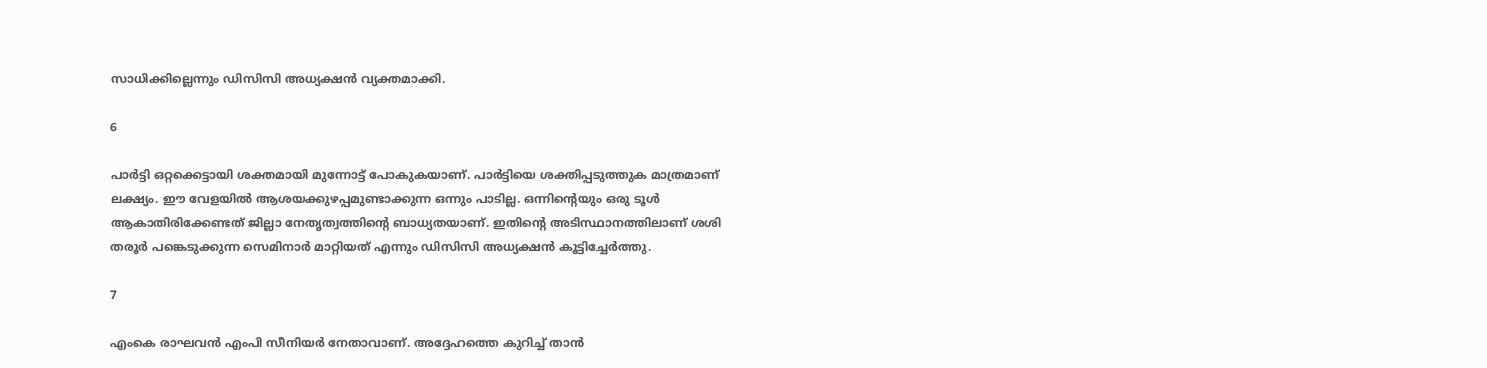സാധിക്കില്ലെന്നും ഡിസിസി അധ്യക്ഷന്‍ വ്യക്തമാക്കി.

6

പാര്‍ട്ടി ഒറ്റക്കെട്ടായി ശക്തമായി മുന്നോട്ട് പോകുകയാണ്. പാര്‍ട്ടിയെ ശക്തിപ്പടുത്തുക മാത്രമാണ് ലക്ഷ്യം. ഈ വേളയില്‍ ആശയക്കുഴപ്പമുണ്ടാക്കുന്ന ഒന്നും പാടില്ല. ഒന്നിന്റെയും ഒരു ടൂള്‍ ആകാതിരിക്കേണ്ടത് ജില്ലാ നേതൃത്വത്തിന്റെ ബാധ്യതയാണ്. ഇതിന്റെ അടിസ്ഥാനത്തിലാണ് ശശി തരൂര്‍ പങ്കെടുക്കുന്ന സെമിനാര്‍ മാറ്റിയത് എന്നും ഡിസിസി അധ്യക്ഷന്‍ കൂട്ടിച്ചേര്‍ത്തു.

7

എംകെ രാഘവന്‍ എംപി സീനിയര്‍ നേതാവാണ്. അദ്ദേഹത്തെ കുറിച്ച് താന്‍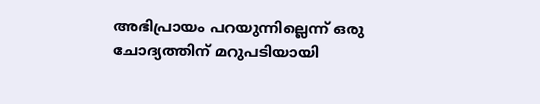അഭിപ്രായം പറയുന്നില്ലെന്ന് ഒരു ചോദ്യത്തിന് മറുപടിയായി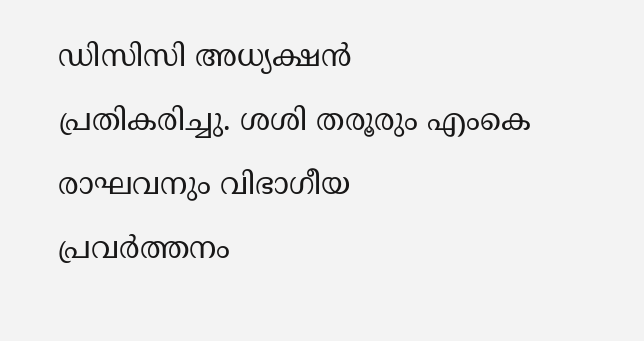ഡിസിസി അധ്യക്ഷന്‍ പ്രതികരിച്ചു. ശശി തരൂരും എംകെ രാഘവനും വിഭാഗീയ പ്രവര്‍ത്തനം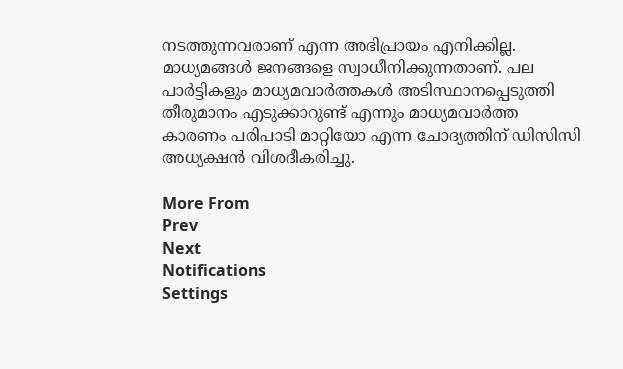നടത്തുന്നവരാണ് എന്ന അഭിപ്രായം എനിക്കില്ല. മാധ്യമങ്ങള്‍ ജനങ്ങളെ സ്വാധീനിക്കുന്നതാണ്. പല പാര്‍ട്ടികളും മാധ്യമവാര്‍ത്തകള്‍ അടിസ്ഥാനപ്പെടുത്തി തീരുമാനം എടുക്കാറുണ്ട് എന്നും മാധ്യമവാര്‍ത്ത കാരണം പരിപാടി മാറ്റിയോ എന്ന ചോദ്യത്തിന് ഡിസിസി അധ്യക്ഷന്‍ വിശദീകരിച്ചു.

More From
Prev
Next
Notifications
Settings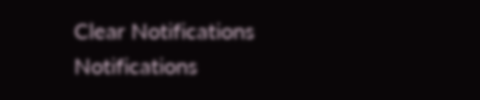Clear Notifications
Notifications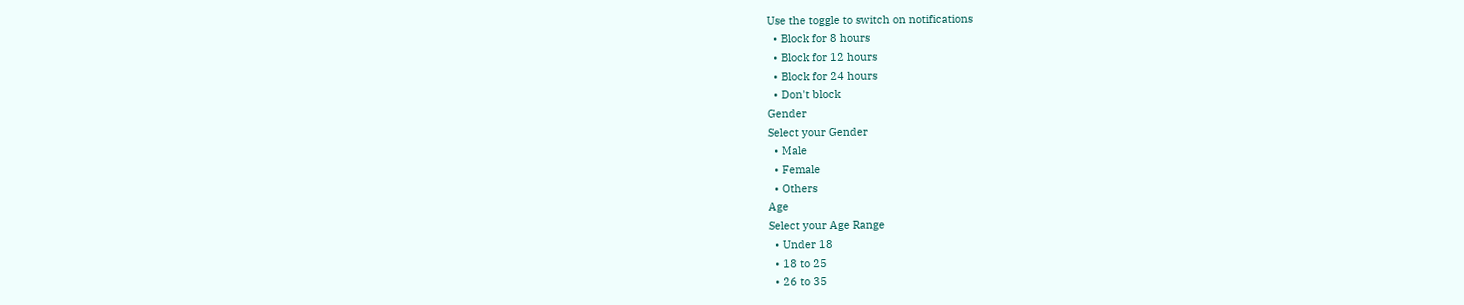Use the toggle to switch on notifications
  • Block for 8 hours
  • Block for 12 hours
  • Block for 24 hours
  • Don't block
Gender
Select your Gender
  • Male
  • Female
  • Others
Age
Select your Age Range
  • Under 18
  • 18 to 25
  • 26 to 35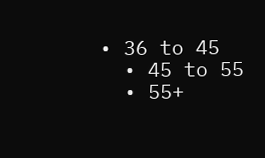• 36 to 45
  • 45 to 55
  • 55+